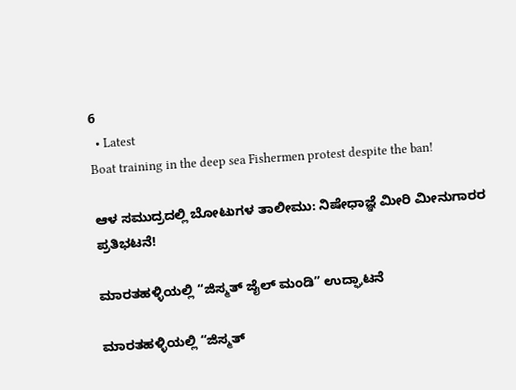6
  • Latest
Boat training in the deep sea Fishermen protest despite the ban!

ಆಳ ಸಮುದ್ರದಲ್ಲಿ ಬೋಟುಗಳ ತಾಲೀಮು: ನಿಷೇಧಾಜ್ಞೆ ಮೀರಿ ಮೀನುಗಾರರ ಪ್ರತಿಭಟನೆ!

ಮಾರತಹಳ್ಳಿಯಲ್ಲಿ “ಜಿಸ್ಮತ್ ಜೈಲ್ ಮಂಡಿ” ಉದ್ಘಾಟನೆ

ಮಾರತಹಳ್ಳಿಯಲ್ಲಿ “ಜಿಸ್ಮತ್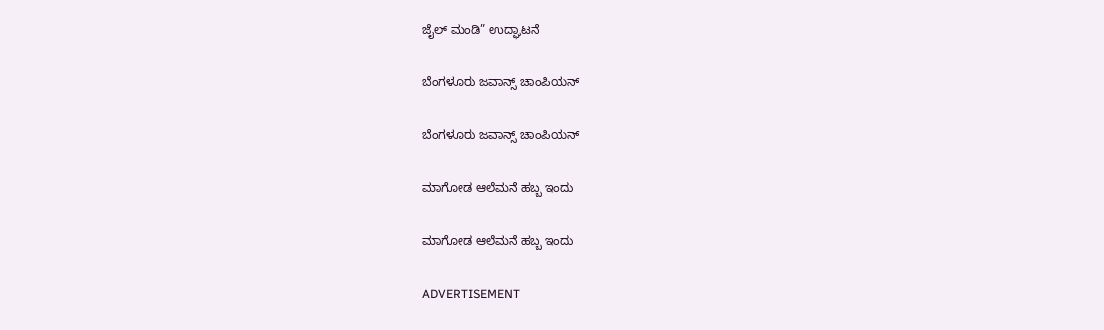ಜೈಲ್ ಮಂಡಿ” ಉದ್ಘಾಟನೆ

ಬೆಂಗಳೂರು ಜವಾನ್ಸ್ ಚಾಂಪಿಯನ್

ಬೆಂಗಳೂರು ಜವಾನ್ಸ್ ಚಾಂಪಿಯನ್

ಮಾಗೋಡ ಆಲೆಮನೆ ಹಬ್ಬ ಇಂದು

ಮಾಗೋಡ ಆಲೆಮನೆ ಹಬ್ಬ ಇಂದು

ADVERTISEMENT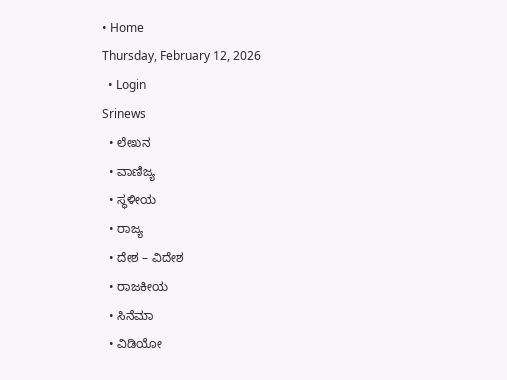• Home
Thursday, February 12, 2026
  • Login
Srinews
  • ಲೇಖನ
  • ವಾಣಿಜ್ಯ
  • ಸ್ಥಳೀಯ
  • ರಾಜ್ಯ
  • ದೇಶ – ವಿದೇಶ
  • ರಾಜಕೀಯ
  • ಸಿನೆಮಾ
  • ವಿಡಿಯೋ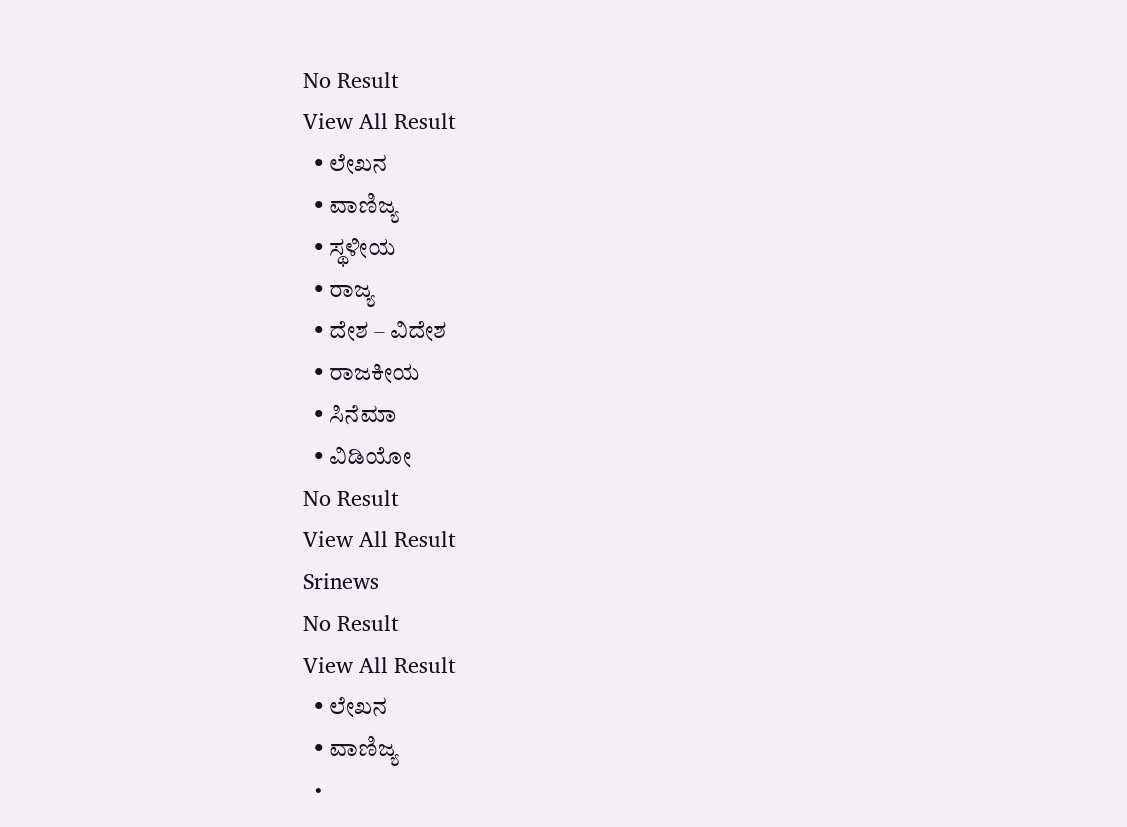No Result
View All Result
  • ಲೇಖನ
  • ವಾಣಿಜ್ಯ
  • ಸ್ಥಳೀಯ
  • ರಾಜ್ಯ
  • ದೇಶ – ವಿದೇಶ
  • ರಾಜಕೀಯ
  • ಸಿನೆಮಾ
  • ವಿಡಿಯೋ
No Result
View All Result
Srinews
No Result
View All Result
  • ಲೇಖನ
  • ವಾಣಿಜ್ಯ
  •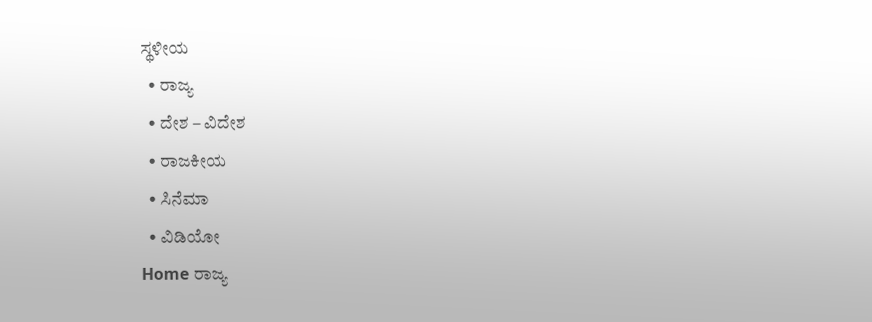ಸ್ಥಳೀಯ
  • ರಾಜ್ಯ
  • ದೇಶ – ವಿದೇಶ
  • ರಾಜಕೀಯ
  • ಸಿನೆಮಾ
  • ವಿಡಿಯೋ
Home ರಾಜ್ಯ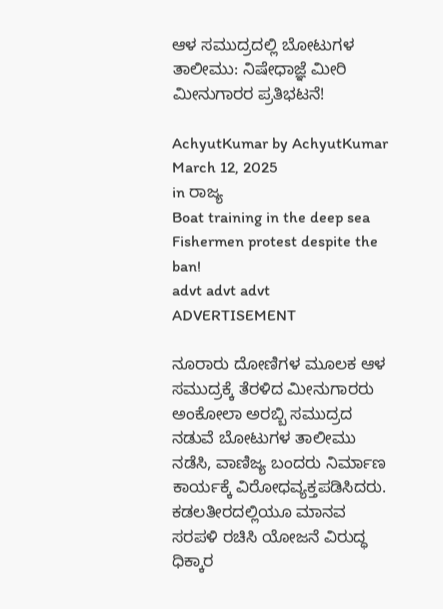ಆಳ ಸಮುದ್ರದಲ್ಲಿ ಬೋಟುಗಳ ತಾಲೀಮು: ನಿಷೇಧಾಜ್ಞೆ ಮೀರಿ ಮೀನುಗಾರರ ಪ್ರತಿಭಟನೆ!

AchyutKumar by AchyutKumar
March 12, 2025
in ರಾಜ್ಯ
Boat training in the deep sea Fishermen protest despite the ban!
advt advt advt
ADVERTISEMENT

ನೂರಾರು ದೋಣಿಗಳ ಮೂಲಕ ಆಳ ಸಮುದ್ರಕ್ಕೆ ತೆರಳಿದ ಮೀನುಗಾರರು ಅಂಕೋಲಾ ಅರಬ್ಬಿ ಸಮುದ್ರದ ನಡುವೆ ಬೋಟುಗಳ ತಾಲೀಮು ನಡೆಸಿ, ವಾಣಿಜ್ಯ ಬಂದರು ನಿರ್ಮಾಣ ಕಾರ್ಯಕ್ಕೆ ವಿರೋಧವ್ಯಕ್ತಪಡಿಸಿದರು. ಕಡಲತೀರದಲ್ಲಿಯೂ ಮಾನವ ಸರಪಳಿ ರಚಿಸಿ ಯೋಜನೆ ವಿರುದ್ಧ ಧಿಕ್ಕಾರ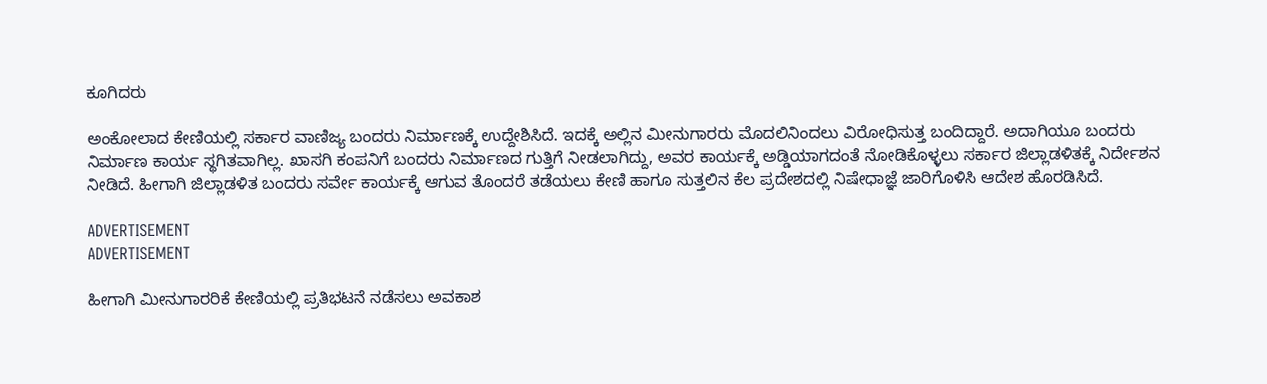ಕೂಗಿದರು

ಅಂಕೋಲಾದ ಕೇಣಿಯಲ್ಲಿ ಸರ್ಕಾರ ವಾಣಿಜ್ಯ ಬಂದರು ನಿರ್ಮಾಣಕ್ಕೆ ಉದ್ದೇಶಿಸಿದೆ. ಇದಕ್ಕೆ ಅಲ್ಲಿನ ಮೀನುಗಾರರು ಮೊದಲಿನಿಂದಲು ವಿರೋಧಿಸುತ್ತ ಬಂದಿದ್ದಾರೆ. ಅದಾಗಿಯೂ ಬಂದರು ನಿರ್ಮಾಣ ಕಾರ್ಯ ಸ್ಥಗಿತವಾಗಿಲ್ಲ. ಖಾಸಗಿ ಕಂಪನಿಗೆ ಬಂದರು ನಿರ್ಮಾಣದ ಗುತ್ತಿಗೆ ನೀಡಲಾಗಿದ್ದು, ಅವರ ಕಾರ್ಯಕ್ಕೆ ಅಡ್ಡಿಯಾಗದಂತೆ ನೋಡಿಕೊಳ್ಳಲು ಸರ್ಕಾರ ಜಿಲ್ಲಾಡಳಿತಕ್ಕೆ ನಿರ್ದೇಶನ ನೀಡಿದೆ. ಹೀಗಾಗಿ ಜಿಲ್ಲಾಡಳಿತ ಬಂದರು ಸರ್ವೇ ಕಾರ್ಯಕ್ಕೆ ಆಗುವ ತೊಂದರೆ ತಡೆಯಲು ಕೇಣಿ ಹಾಗೂ ಸುತ್ತಲಿನ ಕೆಲ ಪ್ರದೇಶದಲ್ಲಿ ನಿಷೇಧಾಜ್ಞೆ ಜಾರಿಗೊಳಿಸಿ ಆದೇಶ ಹೊರಡಿಸಿದೆ.

ADVERTISEMENT
ADVERTISEMENT

ಹೀಗಾಗಿ ಮೀನುಗಾರರಿಕೆ ಕೇಣಿಯಲ್ಲಿ ಪ್ರತಿಭಟನೆ ನಡೆಸಲು ಅವಕಾಶ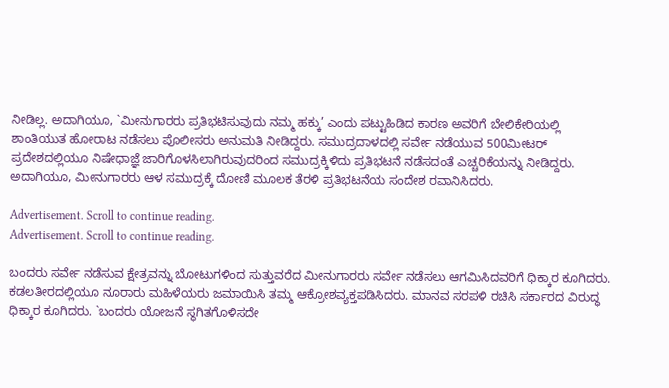ನೀಡಿಲ್ಲ. ಅದಾಗಿಯೂ, `ಮೀನುಗಾರರು ಪ್ರತಿಭಟಿಸುವುದು ನಮ್ಮ ಹಕ್ಕು’ ಎಂದು ಪಟ್ಟುಹಿಡಿದ ಕಾರಣ ಅವರಿಗೆ ಬೇಲಿಕೇರಿಯಲ್ಲಿ ಶಾಂತಿಯುತ ಹೋರಾಟ ನಡೆಸಲು ಪೊಲೀಸರು ಅನುಮತಿ ನೀಡಿದ್ದರು. ಸಮುದ್ರದಾಳದಲ್ಲಿ ಸರ್ವೇ ನಡೆಯುವ 500ಮೀಟರ್ ಪ್ರದೇಶದಲ್ಲಿಯೂ ನಿಷೇಧಾಜ್ಞೆ ಜಾರಿಗೊಳಸಿಲಾಗಿರುವುದರಿಂದ ಸಮುದ್ರಕ್ಕಿಳಿದು ಪ್ರತಿಭಟನೆ ನಡೆಸದಂತೆ ಎಚ್ಚರಿಕೆಯನ್ನು ನೀಡಿದ್ದರು. ಅದಾಗಿಯೂ, ಮೀನುಗಾರರು ಆಳ ಸಮುದ್ರಕ್ಕೆ ದೋಣಿ ಮೂಲಕ ತೆರಳಿ ಪ್ರತಿಭಟನೆಯ ಸಂದೇಶ ರವಾನಿಸಿದರು.

Advertisement. Scroll to continue reading.
Advertisement. Scroll to continue reading.

ಬಂದರು ಸರ್ವೇ ನಡೆಸುವ ಕ್ಷೇತ್ರವನ್ನು ಬೋಟುಗಳಿಂದ ಸುತ್ತುವರೆದ ಮೀನುಗಾರರು ಸರ್ವೇ ನಡೆಸಲು ಆಗಮಿಸಿದವರಿಗೆ ಧಿಕ್ಕಾರ ಕೂಗಿದರು. ಕಡಲತೀರದಲ್ಲಿಯೂ ನೂರಾರು ಮಹಿಳೆಯರು ಜಮಾಯಿಸಿ ತಮ್ಮ ಆಕ್ರೋಶವ್ಯಕ್ತಪಡಿಸಿದರು. ಮಾನವ ಸರಪಳಿ ರಚಿಸಿ ಸರ್ಕಾರದ ವಿರುದ್ಧ ಧಿಕ್ಕಾರ ಕೂಗಿದರು. `ಬಂದರು ಯೋಜನೆ ಸ್ಥಗಿತಗೊಳಿಸದೇ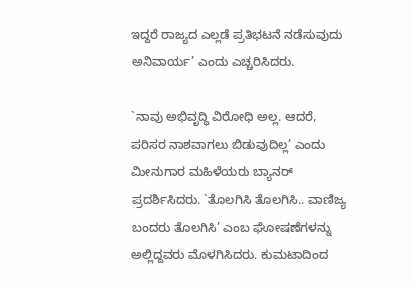ಇದ್ದರೆ ರಾಜ್ಯದ ಎಲ್ಲಡೆ ಪ್ರತಿಭಟನೆ ನಡೆಸುವುದು ಅನಿವಾರ್ಯ’ ಎಂದು ಎಚ್ಚರಿಸಿದರು.

`ನಾವು ಅಭಿವೃದ್ಧಿ ವಿರೋಧಿ ಅಲ್ಲ. ಆದರೆ, ಪರಿಸರ ನಾಶವಾಗಲು ಬಿಡುವುದಿಲ್ಲ’ ಎಂದು ಮೀನುಗಾರ ಮಹಿಳೆಯರು ಬ್ಯಾನರ್ ಪ್ರದರ್ಶಿಸಿದರು. `ತೊಲಗಿಸಿ ತೊಲಗಿಸಿ.. ವಾಣಿಜ್ಯ ಬಂದರು ತೊಲಗಿಸಿ’ ಎಂಬ ಘೋಷಣೆಗಳನ್ನು ಅಲ್ಲಿದ್ದವರು ಮೊಳಗಿಸಿದರು. ಕುಮಟಾದಿಂದ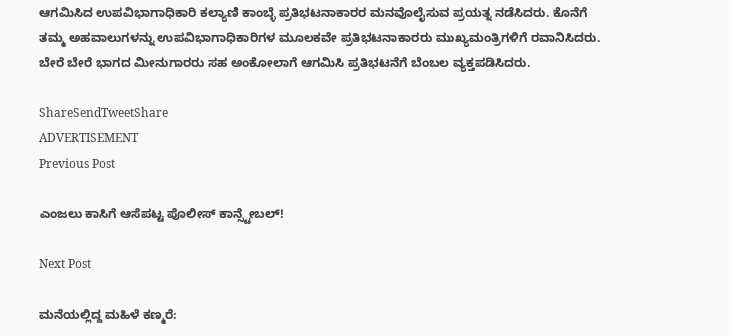ಆಗಮಿಸಿದ ಉಪವಿಭಾಗಾಧಿಕಾರಿ ಕಲ್ಯಾಣಿ ಕಾಂಬ್ಳೆ ಪ್ರತಿಭಟನಾಕಾರರ ಮನವೊಲೈಸುವ ಪ್ರಯತ್ನ ನಡೆಸಿದರು. ಕೊನೆಗೆ ತಮ್ಮ ಅಹವಾಲುಗಳನ್ನು ಉಪವಿಭಾಗಾಧಿಕಾರಿಗಳ ಮೂಲಕವೇ ಪ್ರತಿಭಟನಾಕಾರರು ಮುಖ್ಯಮಂತ್ರಿಗಳಿಗೆ ರವಾನಿಸಿದರು. ಬೇರೆ ಬೇರೆ ಭಾಗದ ಮೀನುಗಾರರು ಸಹ ಅಂಕೋಲಾಗೆ ಆಗಮಿಸಿ ಪ್ರತಿಭಟನೆಗೆ ಬೆಂಬಲ ವ್ಯಕ್ತಪಡಿಸಿದರು.

ShareSendTweetShare
ADVERTISEMENT
Previous Post

ಎಂಜಲು ಕಾಸಿಗೆ ಆಸೆಪಟ್ಟ ಪೊಲೀಸ್ ಕಾನ್ಸ್ಟೇಬಲ್!

Next Post

ಮನೆಯಲ್ಲಿದ್ದ ಮಹಿಳೆ ಕಣ್ಮರೆ: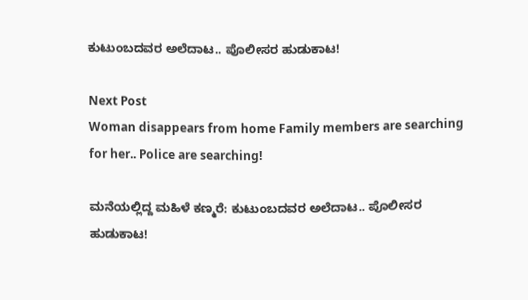ಕುಟುಂಬದವರ ಅಲೆದಾಟ.. ಪೊಲೀಸರ ಹುಡುಕಾಟ!

Next Post
Woman disappears from home Family members are searching for her.. Police are searching!

ಮನೆಯಲ್ಲಿದ್ದ ಮಹಿಳೆ ಕಣ್ಮರೆ: ಕುಟುಂಬದವರ ಅಲೆದಾಟ.. ಪೊಲೀಸರ ಹುಡುಕಾಟ!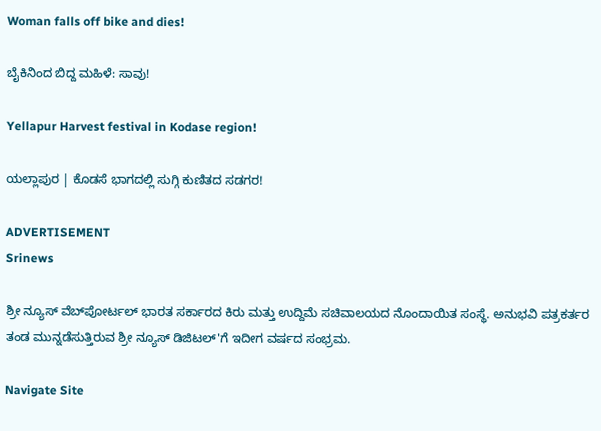Woman falls off bike and dies!

ಬೈಕಿನಿಂದ ಬಿದ್ದ ಮಹಿಳೆ: ಸಾವು!

Yellapur Harvest festival in Kodase region!

ಯಲ್ಲಾಪುರ | ಕೊಡಸೆ ಭಾಗದಲ್ಲಿ ಸುಗ್ಗಿ ಕುಣಿತದ ಸಡಗರ!

ADVERTISEMENT
Srinews

ಶ್ರೀ ನ್ಯೂಸ್ ವೆಬ್‌ಪೋರ್ಟಲ್ ಭಾರತ ಸರ್ಕಾರದ ಕಿರು ಮತ್ತು ಉದ್ದಿಮೆ ಸಚಿವಾಲಯದ ನೊಂದಾಯಿತ ಸಂಸ್ಥೆ. ಅನುಭವಿ ಪತ್ರಕರ್ತರ ತಂಡ ಮುನ್ನಡೆಸುತ್ತಿರುವ ಶ್ರೀ ನ್ಯೂಸ್ ಡಿಜಿಟಲ್'ಗೆ ಇದೀಗ ವರ್ಷದ ಸಂಭ್ರಮ.

Navigate Site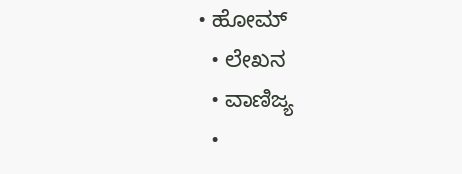• ಹೋಮ್
  • ಲೇಖನ
  • ವಾಣಿಜ್ಯ
  •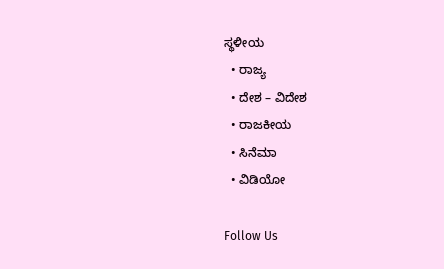ಸ್ಥಳೀಯ
  • ರಾಜ್ಯ
  • ದೇಶ – ವಿದೇಶ
  • ರಾಜಕೀಯ
  • ಸಿನೆಮಾ
  • ವಿಡಿಯೋ

Follow Us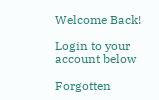Welcome Back!

Login to your account below

Forgotten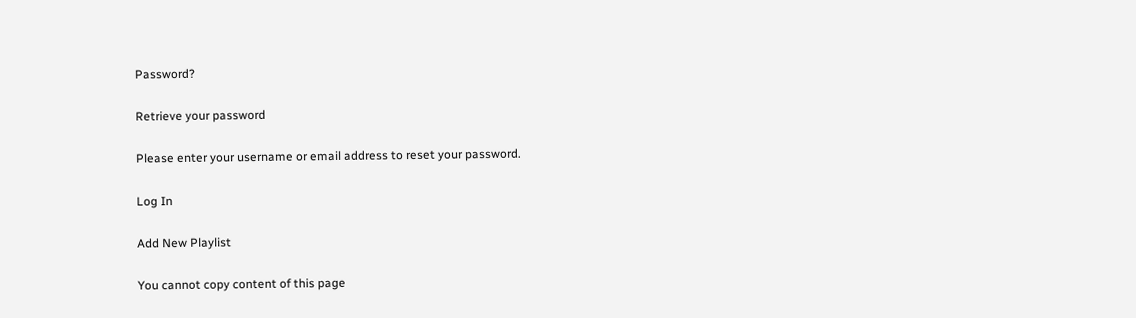Password?

Retrieve your password

Please enter your username or email address to reset your password.

Log In

Add New Playlist

You cannot copy content of this page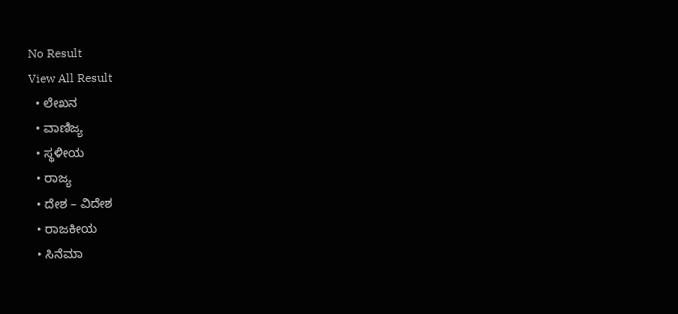No Result
View All Result
  • ಲೇಖನ
  • ವಾಣಿಜ್ಯ
  • ಸ್ಥಳೀಯ
  • ರಾಜ್ಯ
  • ದೇಶ – ವಿದೇಶ
  • ರಾಜಕೀಯ
  • ಸಿನೆಮಾ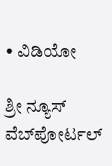• ವಿಡಿಯೋ

ಶ್ರೀ ನ್ಯೂಸ್ ವೆಬ್‌ಪೋರ್ಟಲ್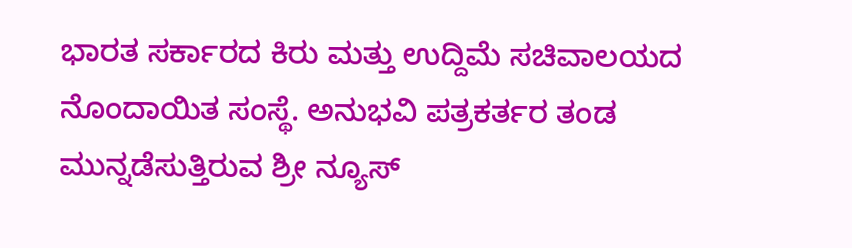ಭಾರತ ಸರ್ಕಾರದ ಕಿರು ಮತ್ತು ಉದ್ದಿಮೆ ಸಚಿವಾಲಯದ ನೊಂದಾಯಿತ ಸಂಸ್ಥೆ. ಅನುಭವಿ ಪತ್ರಕರ್ತರ ತಂಡ ಮುನ್ನಡೆಸುತ್ತಿರುವ ಶ್ರೀ ನ್ಯೂಸ್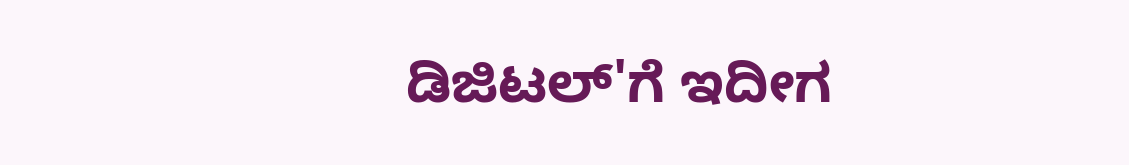ಡಿಜಿಟಲ್'ಗೆ ಇದೀಗ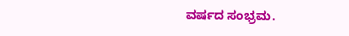ವರ್ಷದ ಸಂಭ್ರಮ.